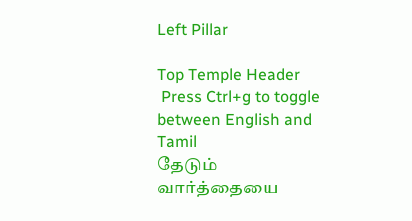Left Pillar

Top Temple Header
 Press Ctrl+g to toggle between English and Tamil
தேடும் வார்த்தையை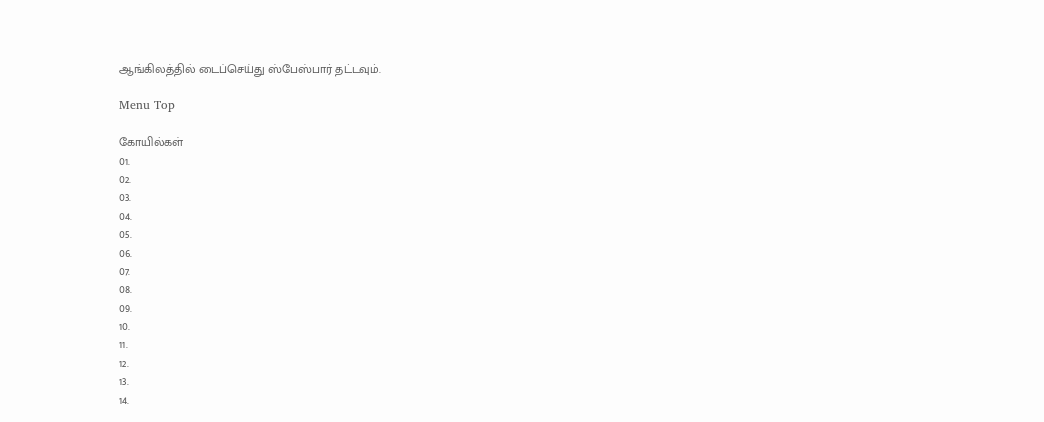ஆங்கிலத்தில் டைப்செய்து ஸ்பேஸ்பார் தட்டவும்.

Menu Top

கோயில்கள்
01.
02.
03.
04.
05.
06.
07.
08.
09.
10.
11.
12.
13.
14.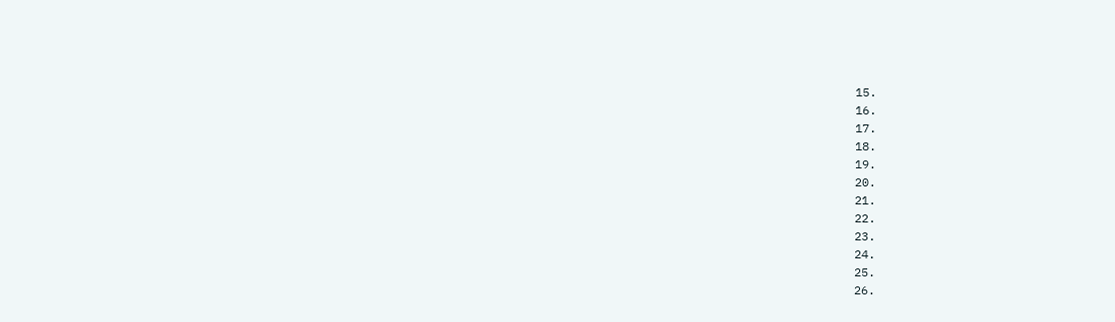15.
16.
17.
18.
19.
20.
21.
22.
23.
24.
25.
26.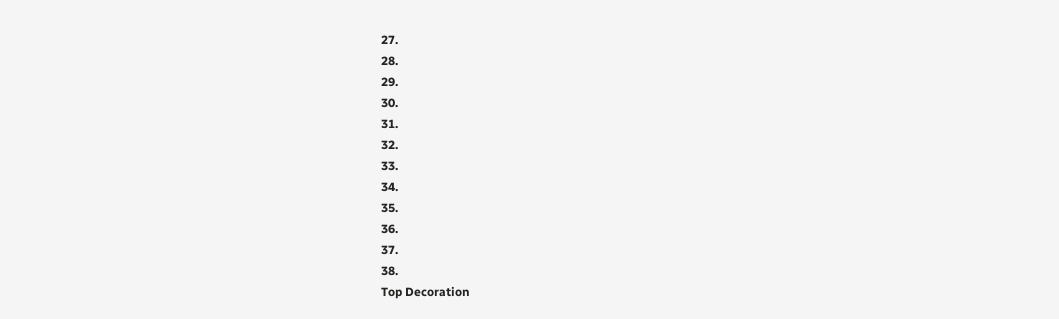27.
28.
29.
30.
31.
32.
33.
34.
35.
36.
37.
38.
Top Decoration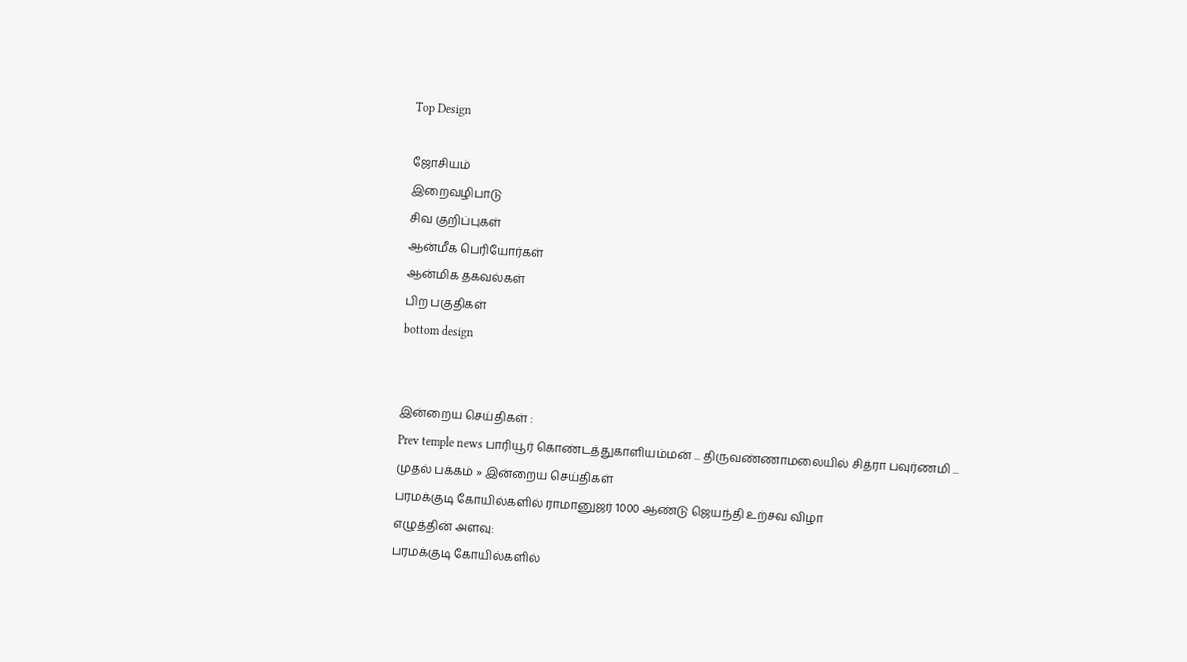Top Design

ஜோசியம்
இறைவழிபாடு
சிவ குறிப்புகள்
ஆன்மீக பெரியோர்கள்
ஆன்மிக தகவல்கள்
பிற பகுதிகள்
bottom design


இன்றைய செய்திகள் :
Prev temple news பாரியூர் கொண்டத்துகாளியம்மன் ... திருவண்ணாமலையில் சித்ரா பவுர்ணமி ...
முதல் பக்கம் » இன்றைய செய்திகள்
பரமக்குடி கோயில்களில் ராமானுஜர் 1000 ஆண்டு ஜெயந்தி உற்சவ விழா
எழுத்தின் அளவு:
பரமக்குடி கோயில்களில்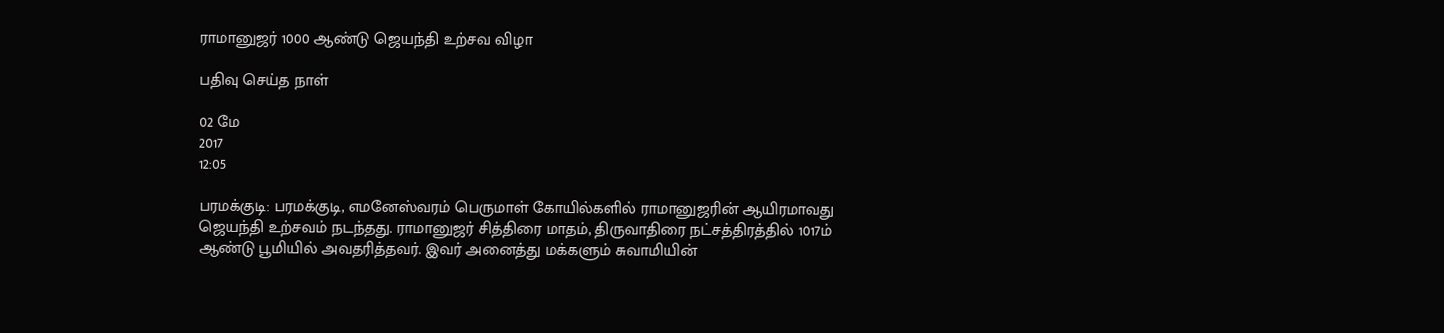ராமானுஜர் 1000 ஆண்டு ஜெயந்தி உற்சவ விழா

பதிவு செய்த நாள்

02 மே
2017
12:05

பரமக்குடி: பரமக்குடி, எமனேஸ்வரம் பெருமாள் கோயில்களில் ராமானுஜரின் ஆயிரமாவது ஜெயந்தி உற்சவம் நடந்தது. ராமானுஜர் சித்திரை மாதம், திருவாதிரை நட்சத்திரத்தில் 1017ம் ஆண்டு பூமியில் அவதரித்தவர். இவர் அனைத்து மக்களும் சுவாமியின்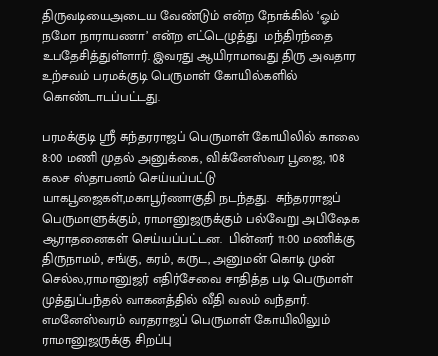திருவடியைஅடைய வேண்டும் என்ற நோக்கில் ‘ஓம் நமோ நாராயணா’ என்ற எட்டெழுத்து  மந்திரந்தை உபதேசித்துள்ளார். இவரது ஆயிராமாவது திரு அவதார உற்சவம் பரமக்குடி பெருமாள் கோயில்களில் கொண்டாடப்பட்டது.

பரமக்குடி ஸ்ரீ சுந்தரராஜப் பெருமாள் கோயிலில் காலை 8:00 மணி முதல் அனுக்கை, விக்னேஸ்வர பூஜை, 108 கலச ஸ்தாபனம் செய்யப்பட்டு யாகபூஜைகள்,மகாபூர்ணாகுதி நடந்தது.  சுந்தரராஜப் பெருமாளுக்கும், ராமானுஜருக்கும் பல்வேறு அபிஷேக ஆராதனைகள் செய்யப்பட்டன.  பின்னர் 11:00 மணிக்கு திருநாமம், சங்கு, கரம், கருட, அனுமன் கொடி முன் செல்ல,ராமானுஜர் எதிர்சேவை சாதித்த படி பெருமாள் முத்துப்பந்தல் வாகனத்தில் வீதி வலம் வந்தார்.  எமனேஸ்வரம் வரதராஜப் பெருமாள் கோயிலிலும் ராமானுஜருக்கு சிறப்பு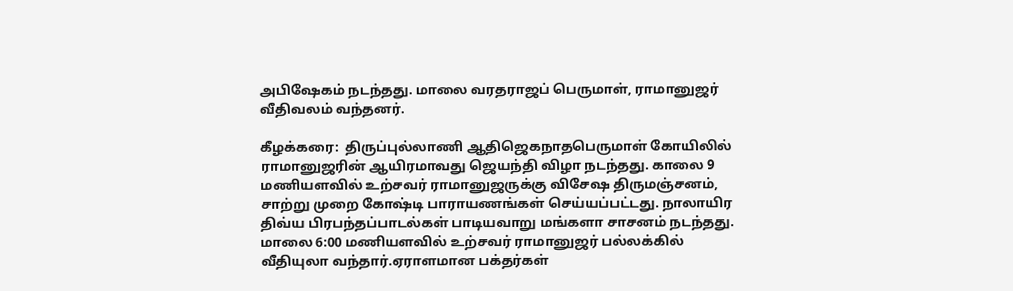அபிஷேகம் நடந்தது. மாலை வரதராஜப் பெருமாள், ராமானுஜர் வீதிவலம் வந்தனர்.

கீழக்கரை:  திருப்புல்லாணி ஆதிஜெகநாதபெருமாள் கோயிலில் ராமானுஜரின் ஆயிரமாவது ஜெயந்தி விழா நடந்தது. காலை 9 மணியளவில் உற்சவர் ராமானுஜருக்கு விசேஷ திருமஞ்சனம், சாற்று முறை கோஷ்டி பாராயணங்கள் செய்யப்பட்டது. நாலாயிர திவ்ய பிரபந்தப்பாடல்கள் பாடியவாறு மங்களா சாசனம் நடந்தது. மாலை 6:00 மணியளவில் உற்சவர் ராமானுஜர் பல்லக்கில் வீதியுலா வந்தார்.ஏராளமான பக்தர்கள்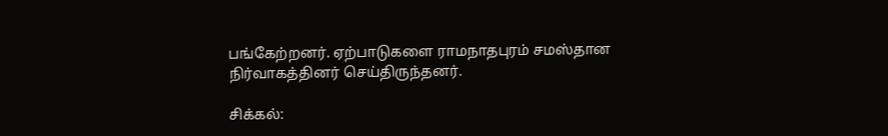பங்கேற்றனர். ஏற்பாடுகளை ராமநாதபுரம் சமஸ்தான நிர்வாகத்தினர் செய்திருந்தனர்.

சிக்கல்: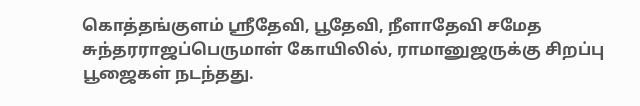கொத்தங்குளம் ஸ்ரீதேவி, பூதேவி, நீளாதேவி சமேத சுந்தரராஜப்பெருமாள் கோயிலில், ராமானுஜருக்கு சிறப்பு பூஜைகள் நடந்தது.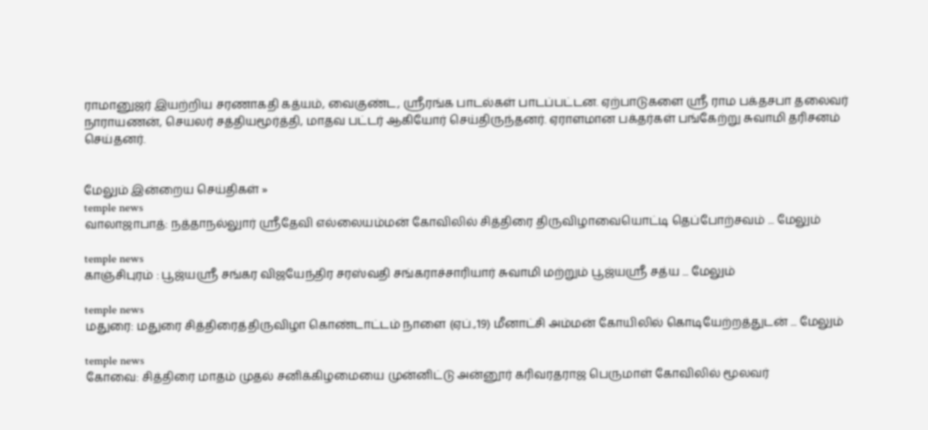ராமானுஜர் இயற்றிய சரணாகதி கத்யம், வைகுண்ட, ஸ்ரீரங்க பாடல்கள் பாடப்பட்டன. ஏற்பாடுகளை ஸ்ரீ ராம பக்தசபா தலைவர் நாராயணன், செயலர் சத்தியமூர்த்தி, மாதவ பட்டர் ஆகியோர் செய்திருந்தனர். ஏராளமான பக்தர்கள் பங்கேற்று சுவாமி தரிசனம் செய்தனர்.


மேலும் இன்றைய செய்திகள் »
temple news
வாலாஜாபாத்: நத்தாநல்லுார் ஸ்ரீதேவி எல்லையம்மன் கோவிலில் சித்திரை திருவிழாவையொட்டி தெப்போற்சவம் ... மேலும்

temple news
காஞ்சிபுரம் : பூஜ்யஸ்ரீ சங்கர விஜயேந்திர சரஸ்வதி சங்கராச்சாரியார் சுவாமி மற்றும் பூஜ்யஸ்ரீ சத்ய ... மேலும்

temple news
மதுரை: மதுரை சித்திரைத்திருவிழா கொண்டாட்டம் நாளை (ஏப்.,19) மீனாட்சி அம்மன் கோயிலில் கொடியேற்றத்துடன் ... மேலும்

temple news
கோவை: சித்திரை மாதம் முதல் சனிக்கிழமையை முன்னிட்டு அன்னூர் கரிவரதராஜ பெருமாள் கோவிலில் மூலவர்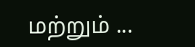மற்றும் ...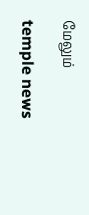மேலும்

temple news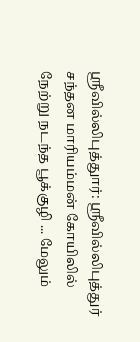ஸ்ரீவில்லிபுத்துார்: ஸ்ரீவில்லிபுத்துர் சந்தன மாரியம்மன் கோயிலில் நேற்று நடந்த பூக்குழி ... மேலும்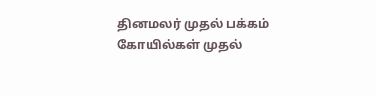தினமலர் முதல் பக்கம்   கோயில்கள் முதல்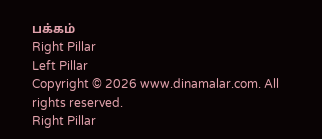பக்கம்
Right Pillar
Left Pillar
Copyright © 2026 www.dinamalar.com. All rights reserved.
Right Pillar